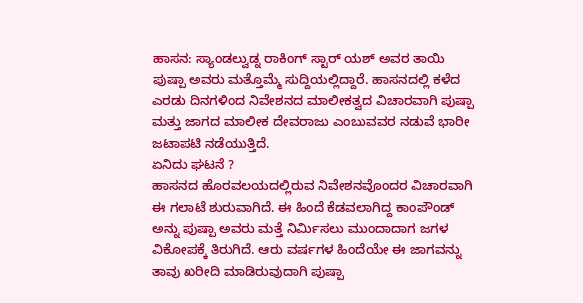ಹಾಸನ: ಸ್ಯಾಂಡಲ್ವುಡ್ನ ರಾಕಿಂಗ್ ಸ್ಟಾರ್ ಯಶ್ ಅವರ ತಾಯಿ ಪುಷ್ಪಾ ಅವರು ಮತ್ತೊಮ್ಮೆ ಸುದ್ದಿಯಲ್ಲಿದ್ದಾರೆ. ಹಾಸನದಲ್ಲಿ ಕಳೆದ ಎರಡು ದಿನಗಳಿಂದ ನಿವೇಶನದ ಮಾಲೀಕತ್ವದ ವಿಚಾರವಾಗಿ ಪುಷ್ಪಾ ಮತ್ತು ಜಾಗದ ಮಾಲೀಕ ದೇವರಾಜು ಎಂಬುವವರ ನಡುವೆ ಭಾರೀ ಜಟಾಪಟಿ ನಡೆಯುತ್ತಿದೆ.
ಏನಿದು ಘಟನೆ ?
ಹಾಸನದ ಹೊರವಲಯದಲ್ಲಿರುವ ನಿವೇಶನವೊಂದರ ವಿಚಾರವಾಗಿ ಈ ಗಲಾಟೆ ಶುರುವಾಗಿದೆ. ಈ ಹಿಂದೆ ಕೆಡವಲಾಗಿದ್ದ ಕಾಂಪೌಂಡ್ ಅನ್ನು ಪುಷ್ಪಾ ಅವರು ಮತ್ತೆ ನಿರ್ಮಿಸಲು ಮುಂದಾದಾಗ ಜಗಳ ವಿಕೋಪಕ್ಕೆ ತಿರುಗಿದೆ. ಆರು ವರ್ಷಗಳ ಹಿಂದೆಯೇ ಈ ಜಾಗವನ್ನು ತಾವು ಖರೀದಿ ಮಾಡಿರುವುದಾಗಿ ಪುಷ್ಪಾ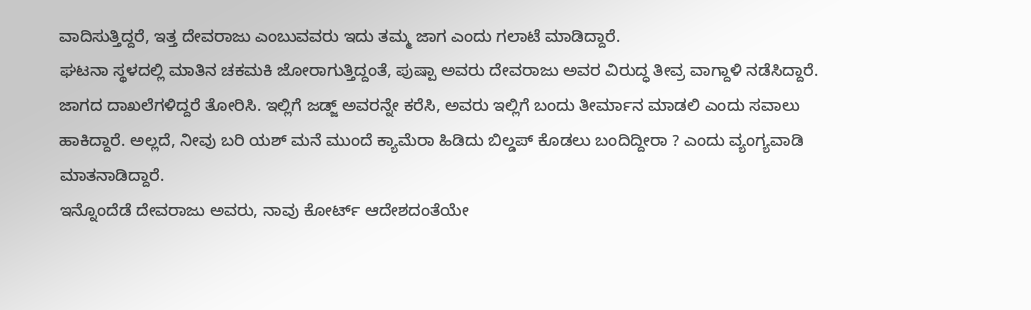ವಾದಿಸುತ್ತಿದ್ದರೆ, ಇತ್ತ ದೇವರಾಜು ಎಂಬುವವರು ಇದು ತಮ್ಮ ಜಾಗ ಎಂದು ಗಲಾಟೆ ಮಾಡಿದ್ದಾರೆ.
ಘಟನಾ ಸ್ಥಳದಲ್ಲಿ ಮಾತಿನ ಚಕಮಕಿ ಜೋರಾಗುತ್ತಿದ್ದಂತೆ, ಪುಷ್ಪಾ ಅವರು ದೇವರಾಜು ಅವರ ವಿರುದ್ಧ ತೀವ್ರ ವಾಗ್ದಾಳಿ ನಡೆಸಿದ್ದಾರೆ. ಜಾಗದ ದಾಖಲೆಗಳಿದ್ದರೆ ತೋರಿಸಿ. ಇಲ್ಲಿಗೆ ಜಡ್ಜ್ ಅವರನ್ನೇ ಕರೆಸಿ, ಅವರು ಇಲ್ಲಿಗೆ ಬಂದು ತೀರ್ಮಾನ ಮಾಡಲಿ ಎಂದು ಸವಾಲು ಹಾಕಿದ್ದಾರೆ. ಅಲ್ಲದೆ, ನೀವು ಬರಿ ಯಶ್ ಮನೆ ಮುಂದೆ ಕ್ಯಾಮೆರಾ ಹಿಡಿದು ಬಿಲ್ಡಪ್ ಕೊಡಲು ಬಂದಿದ್ದೀರಾ ? ಎಂದು ವ್ಯಂಗ್ಯವಾಡಿ ಮಾತನಾಡಿದ್ದಾರೆ.
ಇನ್ನೊಂದೆಡೆ ದೇವರಾಜು ಅವರು, ನಾವು ಕೋರ್ಟ್ ಆದೇಶದಂತೆಯೇ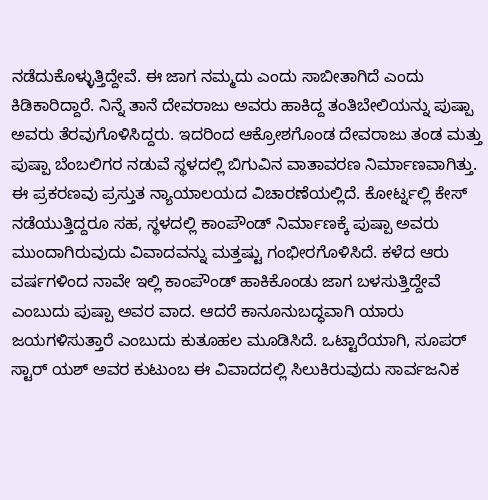ನಡೆದುಕೊಳ್ಳುತ್ತಿದ್ದೇವೆ. ಈ ಜಾಗ ನಮ್ಮದು ಎಂದು ಸಾಬೀತಾಗಿದೆ ಎಂದು ಕಿಡಿಕಾರಿದ್ದಾರೆ. ನಿನ್ನೆ ತಾನೆ ದೇವರಾಜು ಅವರು ಹಾಕಿದ್ದ ತಂತಿಬೇಲಿಯನ್ನು ಪುಷ್ಪಾ ಅವರು ತೆರವುಗೊಳಿಸಿದ್ದರು. ಇದರಿಂದ ಆಕ್ರೋಶಗೊಂಡ ದೇವರಾಜು ತಂಡ ಮತ್ತು ಪುಷ್ಪಾ ಬೆಂಬಲಿಗರ ನಡುವೆ ಸ್ಥಳದಲ್ಲಿ ಬಿಗುವಿನ ವಾತಾವರಣ ನಿರ್ಮಾಣವಾಗಿತ್ತು.
ಈ ಪ್ರಕರಣವು ಪ್ರಸ್ತುತ ನ್ಯಾಯಾಲಯದ ವಿಚಾರಣೆಯಲ್ಲಿದೆ. ಕೋರ್ಟ್ನಲ್ಲಿ ಕೇಸ್ ನಡೆಯುತ್ತಿದ್ದರೂ ಸಹ, ಸ್ಥಳದಲ್ಲಿ ಕಾಂಪೌಂಡ್ ನಿರ್ಮಾಣಕ್ಕೆ ಪುಷ್ಪಾ ಅವರು ಮುಂದಾಗಿರುವುದು ವಿವಾದವನ್ನು ಮತ್ತಷ್ಟು ಗಂಭೀರಗೊಳಿಸಿದೆ. ಕಳೆದ ಆರು ವರ್ಷಗಳಿಂದ ನಾವೇ ಇಲ್ಲಿ ಕಾಂಪೌಂಡ್ ಹಾಕಿಕೊಂಡು ಜಾಗ ಬಳಸುತ್ತಿದ್ದೇವೆ ಎಂಬುದು ಪುಷ್ಪಾ ಅವರ ವಾದ. ಆದರೆ ಕಾನೂನುಬದ್ಧವಾಗಿ ಯಾರು ಜಯಗಳಿಸುತ್ತಾರೆ ಎಂಬುದು ಕುತೂಹಲ ಮೂಡಿಸಿದೆ. ಒಟ್ಟಾರೆಯಾಗಿ, ಸೂಪರ್ ಸ್ಟಾರ್ ಯಶ್ ಅವರ ಕುಟುಂಬ ಈ ವಿವಾದದಲ್ಲಿ ಸಿಲುಕಿರುವುದು ಸಾರ್ವಜನಿಕ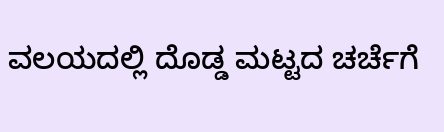ವಲಯದಲ್ಲಿ ದೊಡ್ಡ ಮಟ್ಟದ ಚರ್ಚೆಗೆ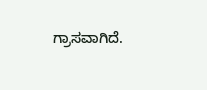ಗ್ರಾಸವಾಗಿದೆ.